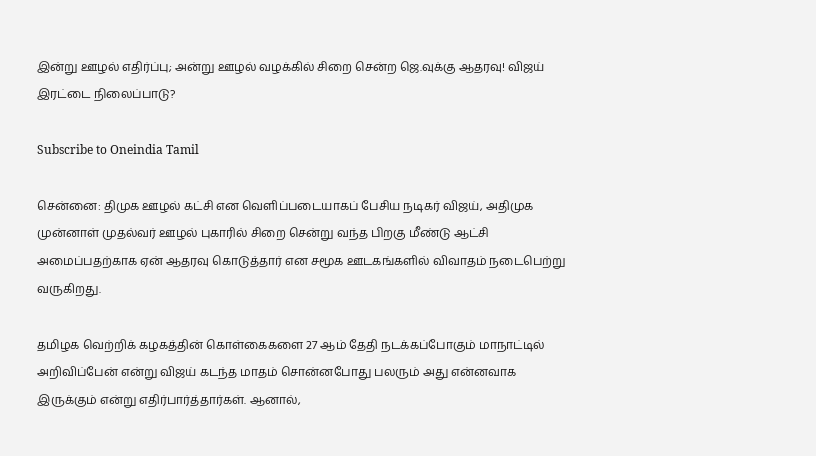இன்று ஊழல் எதிர்ப்பு; அன்று ஊழல் வழக்கில் சிறை சென்ற ஜெ.வுக்கு ஆதரவு! விஜய் இரட்டை நிலைப்பாடு?

Subscribe to Oneindia Tamil

சென்னை: திமுக ஊழல் கட்சி என வெளிப்படையாகப் பேசிய நடிகர் விஜய், அதிமுக முன்னாள் முதல்வர் ஊழல் புகாரில் சிறை சென்று வந்த பிறகு மீண்டு ஆட்சி அமைப்பதற்காக ஏன் ஆதரவு கொடுத்தார் என சமூக ஊடகங்களில் விவாதம் நடைபெற்று வருகிறது.

தமிழக வெற்றிக் கழகத்தின் கொள்கைகளை 27 ஆம் தேதி நடக்கப்போகும் மாநாட்டில் அறிவிப்பேன் என்று விஜய் கடந்த மாதம் சொன்னபோது பலரும் அது என்னவாக இருக்கும் என்று எதிர்பார்த்தார்கள். ஆனால்,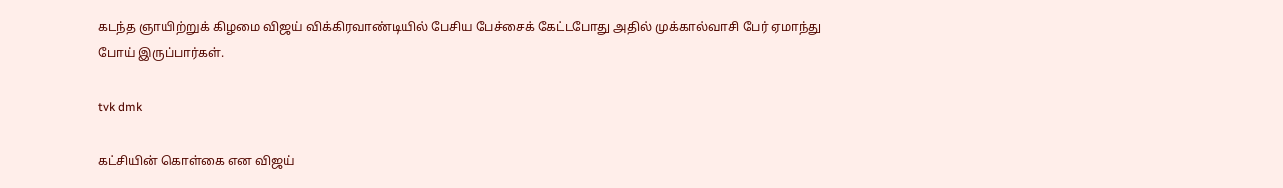கடந்த ஞாயிற்றுக் கிழமை விஜய் விக்கிரவாண்டியில் பேசிய பேச்சைக் கேட்டபோது அதில் முக்கால்வாசி பேர் ஏமாந்து போய் இருப்பார்கள்.

tvk dmk

கட்சியின் கொள்கை என விஜய்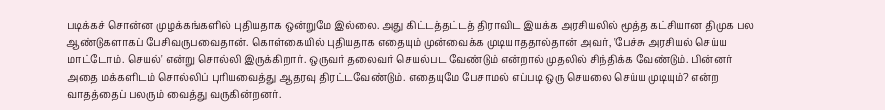படிக்கச் சொன்ன முழக்கங்களில் புதியதாக ஒன்றுமே இல்லை. அது கிட்டத்தட்டத் திராவிட இயக்க அரசியலில் மூத்த கட்சியான திமுக பல ஆண்டுகளாகப் பேசிவருபவைதான். கொள்கையில் புதியதாக எதையும் முன்வைக்க முடியாததால்தான் அவர், 'பேச்சு அரசியல் செய்ய மாட்டோம். செயல்' என்று சொல்லி இருக்கிறார். ஒருவர் தலைவர் செயல்பட வேண்டும் என்றால் முதலில் சிந்திக்க வேண்டும். பின்னர் அதை மக்களிடம் சொல்லிப் புரியவைத்து ஆதரவு திரட்டவேண்டும். எதையுமே பேசாமல் எப்படி ஒரு செயலை செய்ய முடியும்? என்ற வாதத்தைப் பலரும் வைத்து வருகின்றனர்.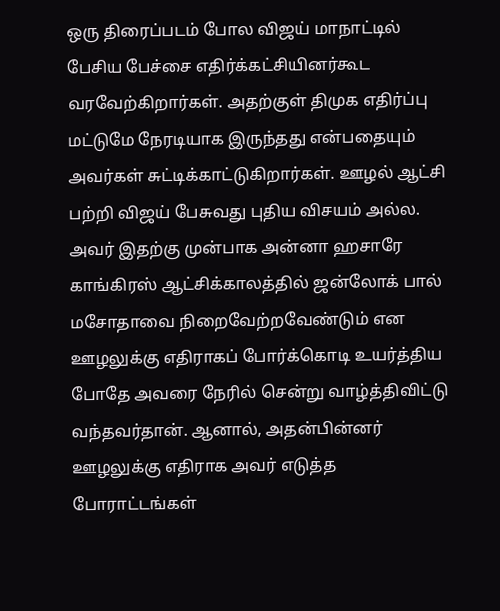ஒரு திரைப்படம் போல விஜய் மாநாட்டில் பேசிய பேச்சை எதிர்க்கட்சியினர்கூட வரவேற்கிறார்கள். அதற்குள் திமுக எதிர்ப்பு மட்டுமே நேரடியாக இருந்தது என்பதையும் அவர்கள் சுட்டிக்காட்டுகிறார்கள். ஊழல் ஆட்சி பற்றி விஜய் பேசுவது புதிய விசயம் அல்ல. அவர் இதற்கு முன்பாக அன்னா ஹசாரே காங்கிரஸ் ஆட்சிக்காலத்தில் ஜன்லோக் பால் மசோதாவை நிறைவேற்றவேண்டும் என ஊழலுக்கு எதிராகப் போர்க்கொடி உயர்த்திய போதே அவரை நேரில் சென்று வாழ்த்திவிட்டு வந்தவர்தான். ஆனால், அதன்பின்னர் ஊழலுக்கு எதிராக அவர் எடுத்த போராட்டங்கள்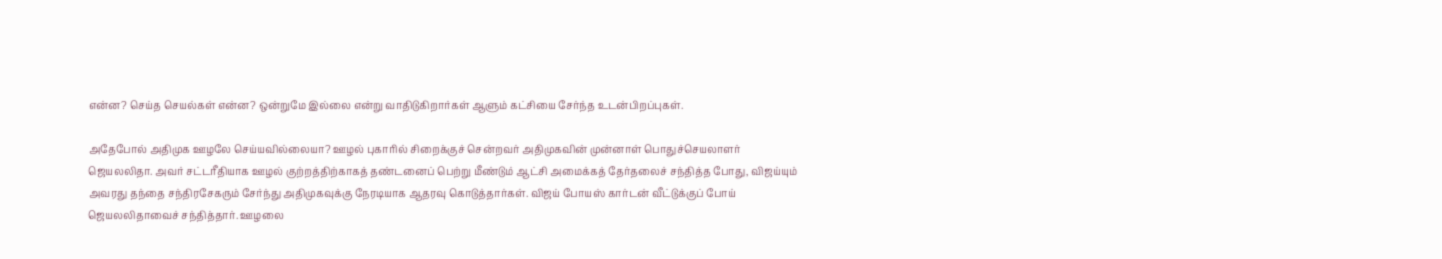என்ன? செய்த செயல்கள் என்ன? ஒன்றுமே இல்லை என்று வாதிடுகிறார்கள் ஆளும் கட்சியை சேர்ந்த உடன்பிறப்புகள்.

அதேபோல் அதிமுக ஊழலே செய்யவில்லையா? ஊழல் புகாரில் சிறைக்குச் சென்றவர் அதிமுகவின் முன்னாள் பொதுச்செயலாளர் ஜெயலலிதா. அவர் சட்டரீதியாக ஊழல் குற்றத்திற்காகத் தண்டனைப் பெற்று மீண்டும் ஆட்சி அமைக்கத் தேர்தலைச் சந்தித்த போது, விஜய்யும் அவரது தந்தை சந்திரசேகரும் சேர்ந்து அதிமுகவுக்கு நேரடியாக ஆதரவு கொடுத்தார்கள். விஜய் போயஸ் கார்டன் வீட்டுக்குப் போய் ஜெயலலிதாவைச் சந்தித்தார். ஊழலை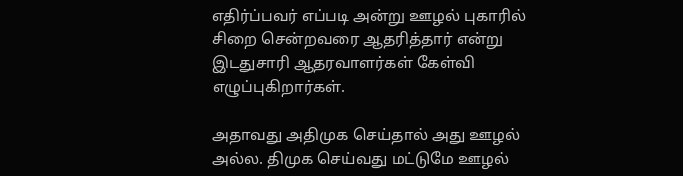எதிர்ப்பவர் எப்படி அன்று ஊழல் புகாரில் சிறை சென்றவரை ஆதரித்தார் என்று இடதுசாரி ஆதரவாளர்கள் கேள்வி எழுப்புகிறார்கள்.

அதாவது அதிமுக செய்தால் அது ஊழல் அல்ல. திமுக செய்வது மட்டுமே ஊழல்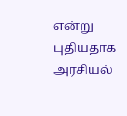என்று புதியதாக அரசியல்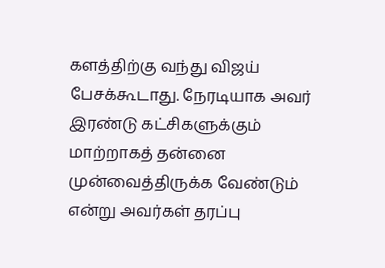களத்திற்கு வந்து விஜய் பேசக்கூடாது. நேரடியாக அவர் இரண்டு கட்சிகளுக்கும் மாற்றாகத் தன்னை முன்வைத்திருக்க வேண்டும் என்று அவர்கள் தரப்பு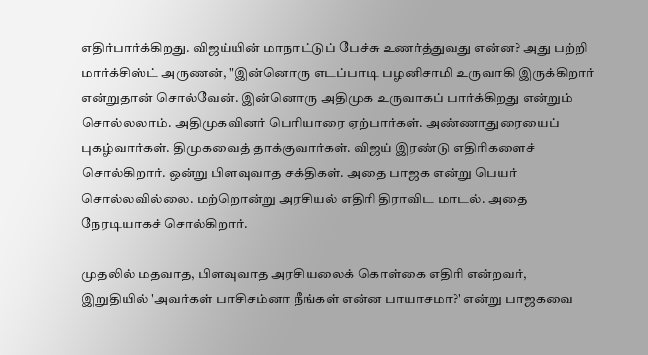எதிர்பார்க்கிறது. விஜய்யின் மாநாட்டுப் பேச்சு உணர்த்துவது என்ன? அது பற்றி மார்க்சிஸ்ட் அருணன், "இன்னொரு எடப்பாடி பழனிசாமி உருவாகி இருக்கிறார் என்றுதான் சொல்வேன். இன்னொரு அதிமுக உருவாகப் பார்க்கிறது என்றும் சொல்லலாம். அதிமுகவினர் பெரியாரை ஏற்பார்கள். அண்ணாதுரையைப் புகழ்வார்கள். திமுகவைத் தாக்குவார்கள். விஜய் இரண்டு எதிரிகளைச் சொல்கிறார். ஒன்று பிளவுவாத சக்திகள். அதை பாஜக என்று பெயர் சொல்லவில்லை. மற்றொன்று அரசியல் எதிரி திராவிட மாடல். அதை நேரடியாகச் சொல்கிறார்.

முதலில் மதவாத, பிளவுவாத அரசியலைக் கொள்கை எதிரி என்றவர், இறுதியில் 'அவர்கள் பாசிசம்னா நீங்கள் என்ன பாயாசமா?' என்று பாஜகவை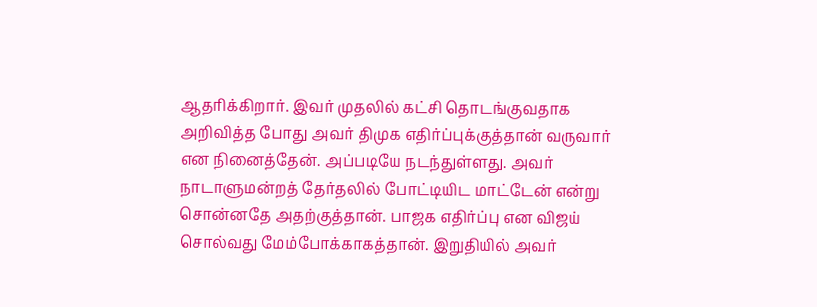ஆதரிக்கிறார். இவர் முதலில் கட்சி தொடங்குவதாக அறிவித்த போது அவர் திமுக எதிர்ப்புக்குத்தான் வருவார் என நினைத்தேன். அப்படியே நடந்துள்ளது. அவர் நாடாளுமன்றத் தேர்தலில் போட்டியிட மாட்டேன் என்று சொன்னதே அதற்குத்தான். பாஜக எதிர்ப்பு என விஜய் சொல்வது மேம்போக்காகத்தான். இறுதியில் அவர்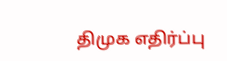திமுக எதிர்ப்பு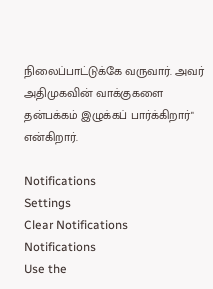நிலைப்பாட்டுக்கே வருவார். அவர் அதிமுகவின் வாக்குகளை தன்பக்கம் இழுக்கப் பார்க்கிறார்" என்கிறார்.

Notifications
Settings
Clear Notifications
Notifications
Use the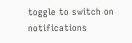toggle to switch on notifications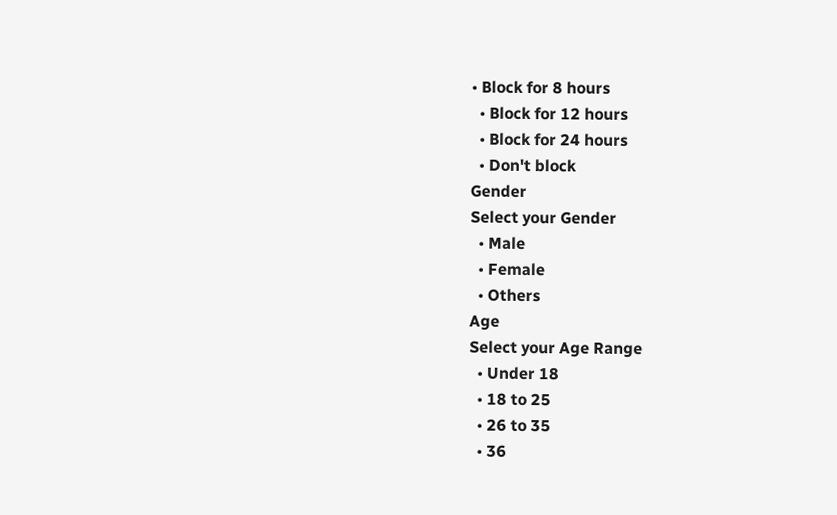• Block for 8 hours
  • Block for 12 hours
  • Block for 24 hours
  • Don't block
Gender
Select your Gender
  • Male
  • Female
  • Others
Age
Select your Age Range
  • Under 18
  • 18 to 25
  • 26 to 35
  • 36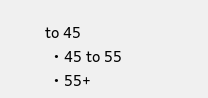to 45
  • 45 to 55
  • 55+